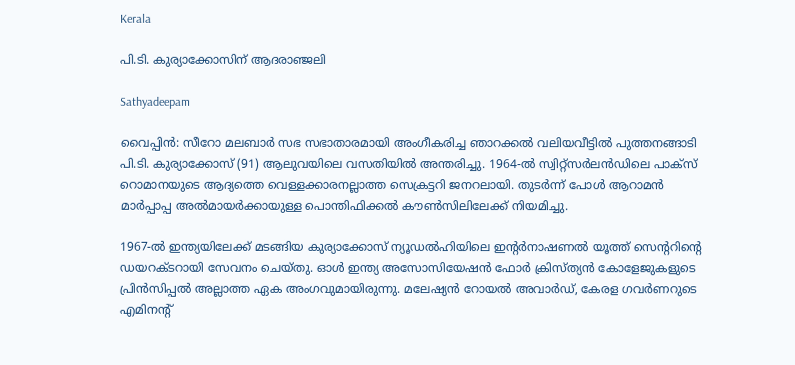Kerala

പി.ടി. കുര്യാക്കോസിന് ആദരാഞ്ജലി

Sathyadeepam

വൈപ്പിന്‍: സീറോ മലബാര്‍ സഭ സഭാതാരമായി അംഗീകരിച്ച ഞാറക്കല്‍ വലിയവീട്ടില്‍ പുത്തനങ്ങാടി പി.ടി. കുര്യാക്കോസ് (91) ആലുവയിലെ വസതിയില്‍ അന്തരിച്ചു. 1964-ല്‍ സ്വിറ്റ്‌സര്‍ലന്‍ഡിലെ പാക്‌സ് റൊമാനയുടെ ആദ്യത്തെ വെള്ളക്കാരനല്ലാത്ത സെക്രട്ടറി ജനറലായി. തുടര്‍ന്ന് പോള്‍ ആറാമന്‍ മാര്‍പ്പാപ്പ അല്‍മായര്‍ക്കായുള്ള പൊന്തിഫിക്കല്‍ കൗണ്‍സിലിലേക്ക് നിയമിച്ചു.

1967-ല്‍ ഇന്ത്യയിലേക്ക് മടങ്ങിയ കുര്യാക്കോസ് ന്യൂഡല്‍ഹിയിലെ ഇന്റര്‍നാഷണല്‍ യൂത്ത് സെന്ററിന്റെ ഡയറക്ടറായി സേവനം ചെയ്തു. ഓള്‍ ഇന്ത്യ അസോസിയേഷന്‍ ഫോര്‍ ക്രിസ്ത്യന്‍ കോളേജുകളുടെ പ്രിന്‍സിപ്പല്‍ അല്ലാത്ത ഏക അംഗവുമായിരുന്നു. മലേഷ്യന്‍ റോയല്‍ അവാര്‍ഡ്, കേരള ഗവര്‍ണറുടെ എമിനന്റ്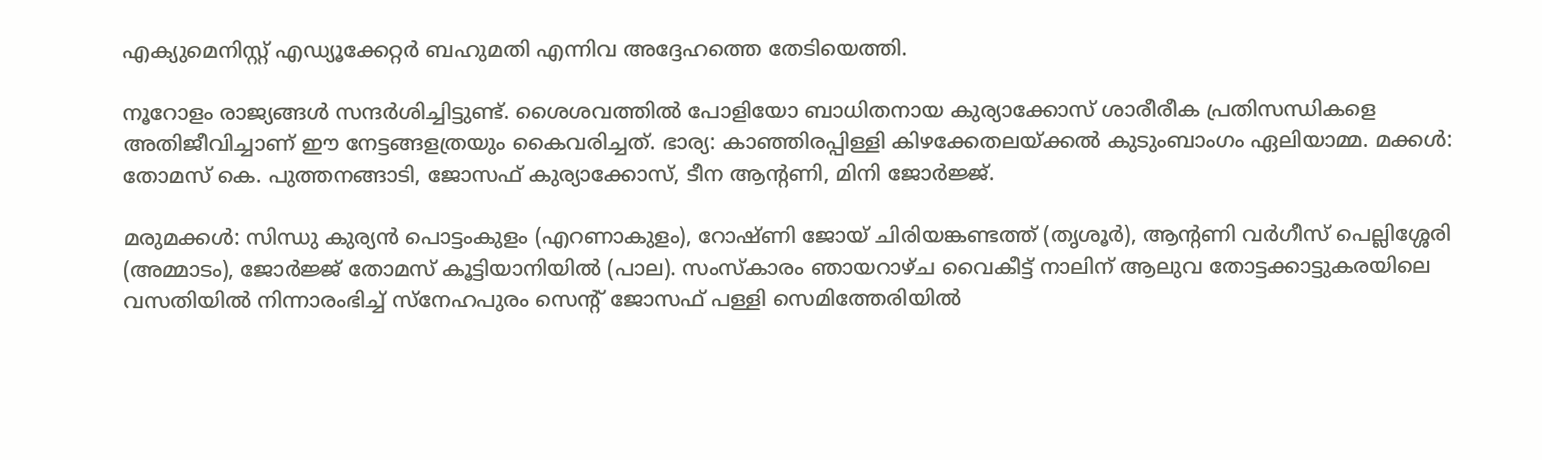എക്യുമെനിസ്റ്റ് എഡ്യൂക്കേറ്റര്‍ ബഹുമതി എന്നിവ അദ്ദേഹത്തെ തേടിയെത്തി.

നൂറോളം രാജ്യങ്ങള്‍ സന്ദര്‍ശിച്ചിട്ടുണ്ട്. ശൈശവത്തില്‍ പോളിയോ ബാധിതനായ കുര്യാക്കോസ് ശാരീരീക പ്രതിസന്ധികളെ അതിജീവിച്ചാണ് ഈ നേട്ടങ്ങളത്രയും കൈവരിച്ചത്. ഭാര്യ: കാഞ്ഞിരപ്പിള്ളി കിഴക്കേതലയ്ക്കല്‍ കുടുംബാംഗം ഏലിയാമ്മ. മക്കള്‍: തോമസ് കെ. പുത്തനങ്ങാടി, ജോസഫ് കുര്യാക്കോസ്, ടീന ആന്റണി, മിനി ജോര്‍ജ്ജ്.

മരുമക്കള്‍: സിന്ധു കുര്യന്‍ പൊട്ടംകുളം (എറണാകുളം), റോഷ്ണി ജോയ് ചിരിയങ്കണ്ടത്ത് (തൃശൂര്‍), ആന്റണി വര്‍ഗീസ് പെല്ലിശ്ശേരി (അമ്മാടം), ജോര്‍ജ്ജ് തോമസ് കൂട്ടിയാനിയില്‍ (പാല). സംസ്‌കാരം ഞായറാഴ്ച വൈകീട്ട് നാലിന് ആലുവ തോട്ടക്കാട്ടുകരയിലെ വസതിയില്‍ നിന്നാരംഭിച്ച് സ്‌നേഹപുരം സെന്റ് ജോസഫ് പള്ളി സെമിത്തേരിയില്‍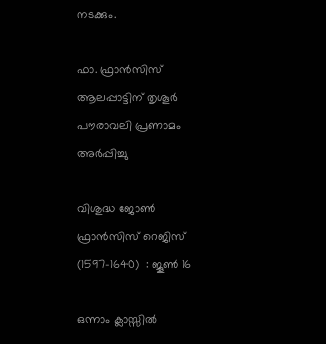നടക്കും.

ഫാ. ഫ്രാൻസിസ് ആലപ്പാട്ടിന് തൃശൂർ പൗരാവലി പ്രണാമം അർപ്പിച്ചു

വിശുദ്ധ ജോണ്‍ ഫ്രാന്‍സിസ് റെജിസ്  (1597-1640)  : ജൂണ്‍ 16

ഒന്നാം ക്ലാസ്സിൽ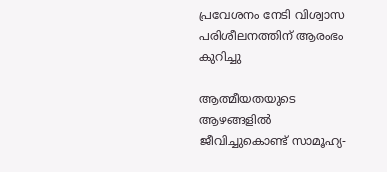പ്രവേശനം നേടി വിശ്വാസ പരിശീലനത്തിന് ആരംഭം കുറിച്ചു

ആത്മീയതയുടെ ആഴങ്ങളിൽ ജീവിച്ചുകൊണ്ട് സാമൂഹ്യ-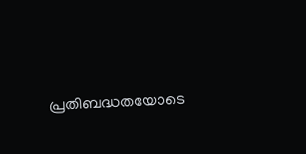പ്രതിബദ്ധതയോടെ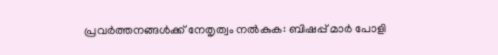പ്രവർത്തനങ്ങൾക്ക് നേതൃത്വം നൽകുക: ബിഷപ്പ് മാർ പോളി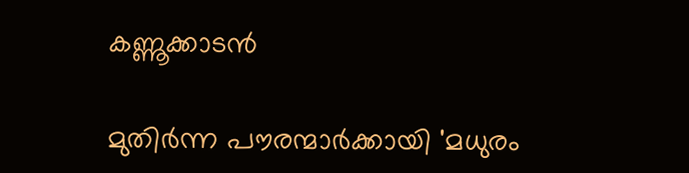കണ്ണൂക്കാടൻ

മുതിർന്ന പൗരന്മാർക്കായി 'മധുരം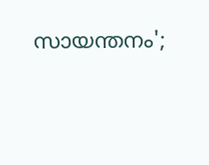സായന്തനം';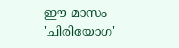ഈ മാസം 'ചിരിയോഗ'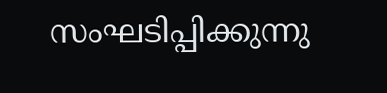സംഘടിപ്പിക്കുന്നു